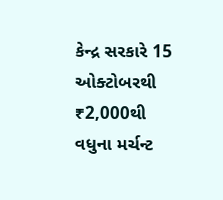કેન્દ્ર સરકારે 15 ઓક્ટોબરથી ₹2,000થી વધુના મર્ચન્ટ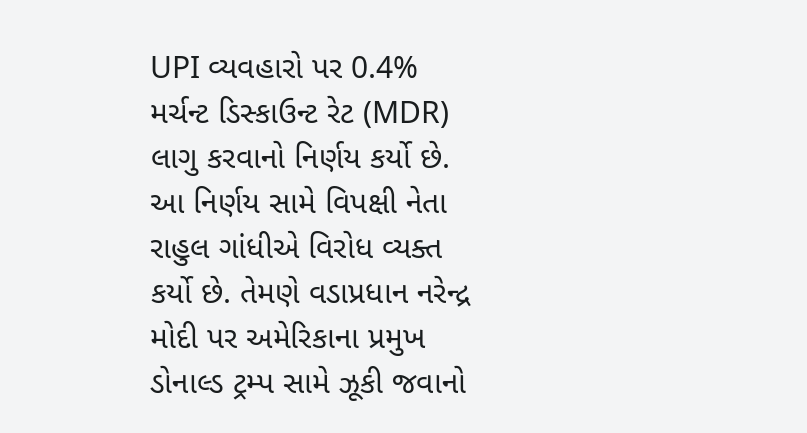UPI વ્યવહારો પર 0.4% મર્ચન્ટ ડિસ્કાઉન્ટ રેટ (MDR) લાગુ કરવાનો નિર્ણય કર્યો છે. આ નિર્ણય સામે વિપક્ષી નેતા રાહુલ ગાંધીએ વિરોધ વ્યક્ત કર્યો છે. તેમણે વડાપ્રધાન નરેન્દ્ર મોદી પર અમેરિકાના પ્રમુખ ડોનાલ્ડ ટ્રમ્પ સામે ઝૂકી જવાનો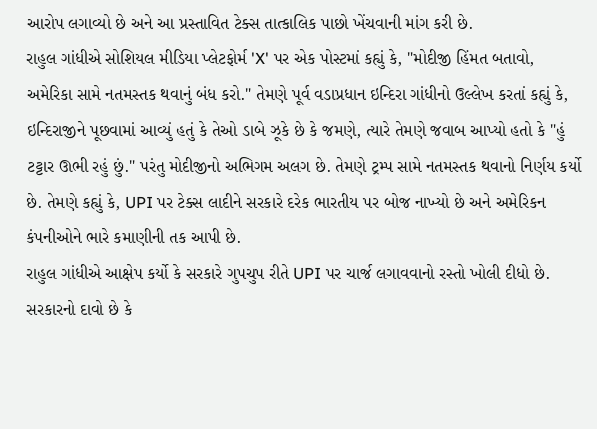આરોપ લગાવ્યો છે અને આ પ્રસ્તાવિત ટેક્સ તાત્કાલિક પાછો ખેંચવાની માંગ કરી છે.
રાહુલ ગાંધીએ સોશિયલ મીડિયા પ્લેટફોર્મ 'X' પર એક પોસ્ટમાં કહ્યું કે, "મોદીજી હિંમત બતાવો, અમેરિકા સામે નતમસ્તક થવાનું બંધ કરો." તેમણે પૂર્વ વડાપ્રધાન ઇન્દિરા ગાંધીનો ઉલ્લેખ કરતાં કહ્યું કે, ઇન્દિરાજીને પૂછવામાં આવ્યું હતું કે તેઓ ડાબે ઝૂકે છે કે જમણે, ત્યારે તેમણે જવાબ આપ્યો હતો કે "હું ટટ્ટાર ઊભી રહું છું." પરંતુ મોદીજીનો અભિગમ અલગ છે. તેમણે ટ્રમ્પ સામે નતમસ્તક થવાનો નિર્ણય કર્યો છે. તેમણે કહ્યું કે, UPI પર ટેક્સ લાદીને સરકારે દરેક ભારતીય પર બોજ નાખ્યો છે અને અમેરિકન કંપનીઓને ભારે કમાણીની તક આપી છે.
રાહુલ ગાંધીએ આક્ષેપ કર્યો કે સરકારે ગુપચુપ રીતે UPI પર ચાર્જ લગાવવાનો રસ્તો ખોલી દીધો છે. સરકારનો દાવો છે કે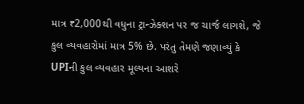માત્ર ₹2,000થી વધુના ટ્રાન્ઝેક્શન પર જ ચાર્જ લાગશે, જે કુલ વ્યવહારોમાં માત્ર 5% છે. પરંતુ તેમણે જણાવ્યું કે UPIની કુલ વ્યવહાર મૂલ્યના આશરે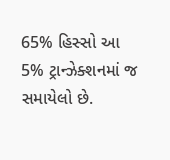65% હિસ્સો આ 5% ટ્રાન્ઝેક્શનમાં જ સમાયેલો છે.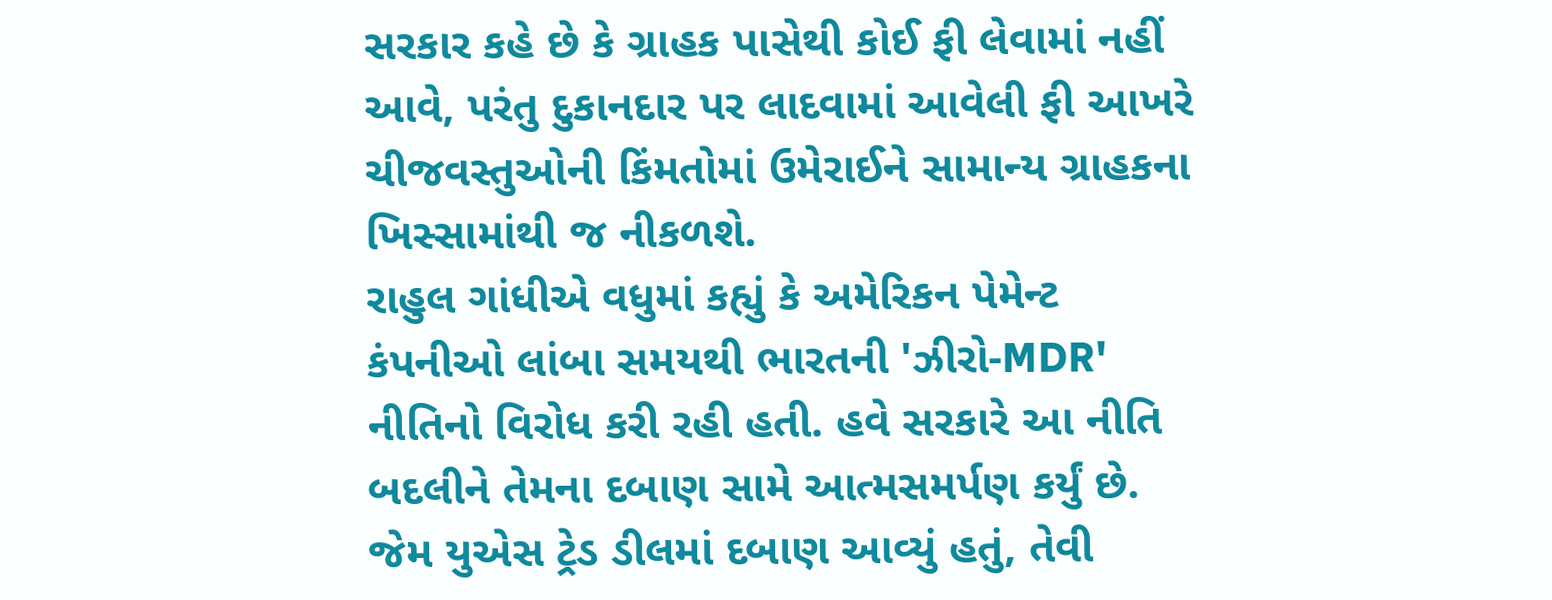સરકાર કહે છે કે ગ્રાહક પાસેથી કોઈ ફી લેવામાં નહીં આવે, પરંતુ દુકાનદાર પર લાદવામાં આવેલી ફી આખરે ચીજવસ્તુઓની કિંમતોમાં ઉમેરાઈને સામાન્ય ગ્રાહકના ખિસ્સામાંથી જ નીકળશે.
રાહુલ ગાંધીએ વધુમાં કહ્યું કે અમેરિકન પેમેન્ટ કંપનીઓ લાંબા સમયથી ભારતની 'ઝીરો-MDR' નીતિનો વિરોધ કરી રહી હતી. હવે સરકારે આ નીતિ બદલીને તેમના દબાણ સામે આત્મસમર્પણ કર્યું છે. જેમ યુએસ ટ્રેડ ડીલમાં દબાણ આવ્યું હતું, તેવી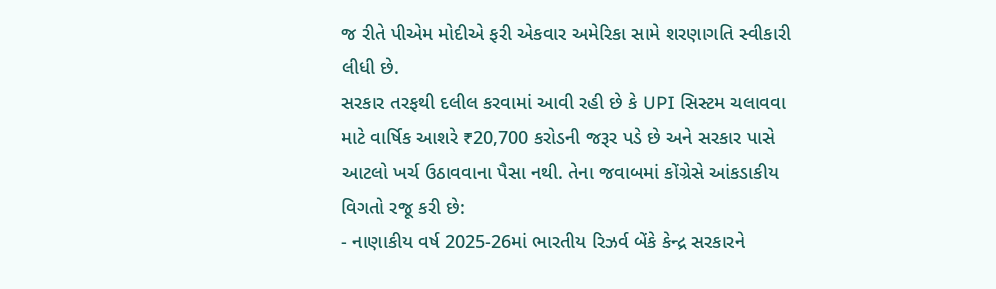જ રીતે પીએમ મોદીએ ફરી એકવાર અમેરિકા સામે શરણાગતિ સ્વીકારી લીધી છે.
સરકાર તરફથી દલીલ કરવામાં આવી રહી છે કે UPI સિસ્ટમ ચલાવવા માટે વાર્ષિક આશરે ₹20,700 કરોડની જરૂર પડે છે અને સરકાર પાસે આટલો ખર્ચ ઉઠાવવાના પૈસા નથી. તેના જવાબમાં કોંગ્રેસે આંકડાકીય વિગતો રજૂ કરી છે:
- નાણાકીય વર્ષ 2025-26માં ભારતીય રિઝર્વ બેંકે કેન્દ્ર સરકારને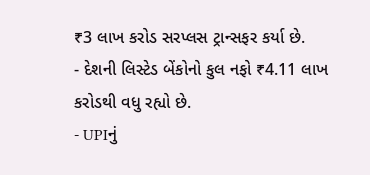₹3 લાખ કરોડ સરપ્લસ ટ્રાન્સફર કર્યા છે.
- દેશની લિસ્ટેડ બેંકોનો કુલ નફો ₹4.11 લાખ કરોડથી વધુ રહ્યો છે.
- UPIનું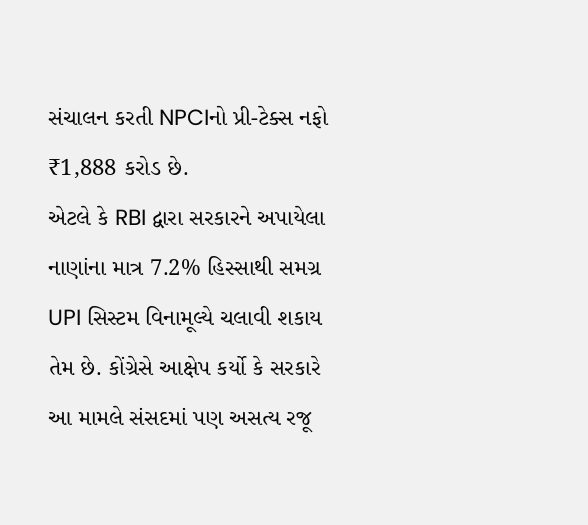સંચાલન કરતી NPCIનો પ્રી-ટેક્સ નફો ₹1,888 કરોડ છે.
એટલે કે RBI દ્વારા સરકારને અપાયેલા નાણાંના માત્ર 7.2% હિસ્સાથી સમગ્ર UPI સિસ્ટમ વિનામૂલ્યે ચલાવી શકાય તેમ છે. કોંગ્રેસે આક્ષેપ કર્યો કે સરકારે આ મામલે સંસદમાં પણ અસત્ય રજૂ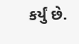કર્યું છે.